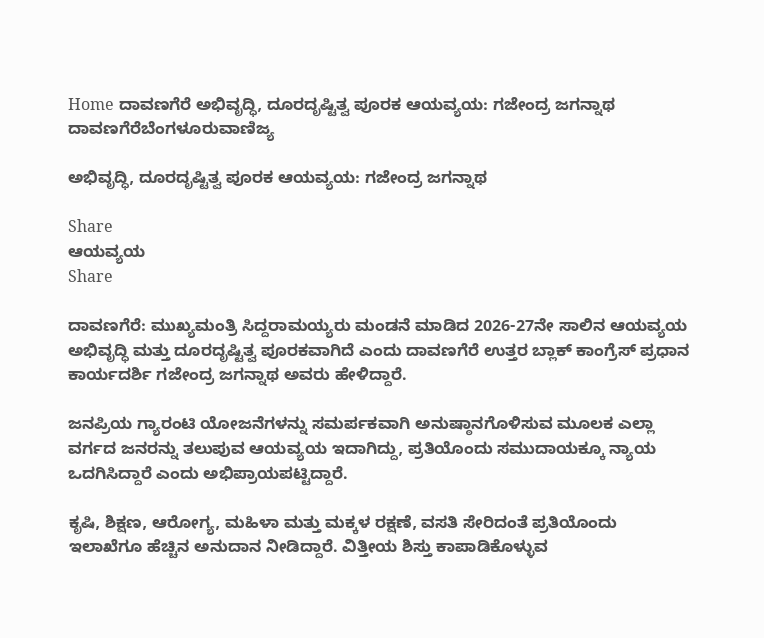Home ದಾವಣಗೆರೆ ಅಭಿವೃದ್ಧಿ, ದೂರದೃಷ್ಟಿತ್ವ ಪೂರಕ ಆಯವ್ಯಯ: ಗಜೇಂದ್ರ ಜಗನ್ನಾಥ
ದಾವಣಗೆರೆಬೆಂಗಳೂರುವಾಣಿಜ್ಯ

ಅಭಿವೃದ್ಧಿ, ದೂರದೃಷ್ಟಿತ್ವ ಪೂರಕ ಆಯವ್ಯಯ: ಗಜೇಂದ್ರ ಜಗನ್ನಾಥ

Share
ಆಯವ್ಯಯ
Share

ದಾವಣಗೆರೆ: ಮುಖ್ಯಮಂತ್ರಿ ಸಿದ್ದರಾಮಯ್ಯರು ಮಂಡನೆ ಮಾಡಿದ 2026-27ನೇ ಸಾಲಿನ ಆಯವ್ಯಯ ಅಭಿವೃದ್ಧಿ ಮತ್ತು ದೂರದೃಷ್ಟಿತ್ವ ಪೂರಕವಾಗಿದೆ ಎಂದು ದಾವಣಗೆರೆ ಉತ್ತರ ಬ್ಲಾಕ್ ಕಾಂಗ್ರೆಸ್ ಪ್ರಧಾನ ಕಾರ್ಯದರ್ಶಿ ಗಜೇಂದ್ರ ಜಗನ್ನಾಥ ಅವರು ಹೇಳಿದ್ದಾರೆ.

ಜನಪ್ರಿಯ ಗ್ಯಾರಂಟಿ ಯೋಜನೆಗಳನ್ನು ಸಮರ್ಪಕವಾಗಿ ಅನುಷ್ಠಾನಗೊಳಿಸುವ ಮೂಲಕ ಎಲ್ಲಾ ವರ್ಗದ ಜನರನ್ನು ತಲುಪುವ ಆಯವ್ಯಯ ಇದಾಗಿದ್ದು, ಪ್ರತಿಯೊಂದು ಸಮುದಾಯಕ್ಕೂ ನ್ಯಾಯ ಒದಗಿಸಿದ್ದಾರೆ ಎಂದು ಅಭಿಪ್ರಾಯಪಟ್ಟಿದ್ದಾರೆ.

ಕೃಷಿ, ಶಿಕ್ಷಣ, ಆರೋಗ್ಯ, ಮಹಿಳಾ ಮತ್ತು ಮಕ್ಕಳ ರಕ್ಷಣೆ, ವಸತಿ ಸೇರಿದಂತೆ ಪ್ರತಿಯೊಂದು ಇಲಾಖೆಗೂ ಹೆಚ್ಚಿನ ಅನುದಾನ ನೀಡಿದ್ದಾರೆ. ವಿತ್ತೀಯ ಶಿಸ್ತು ಕಾಪಾಡಿಕೊಳ್ಳುವ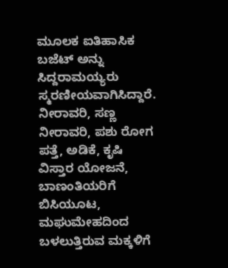ಮೂಲಕ ಐತಿಹಾಸಿಕ ಬಜೆಟ್ ಅನ್ನು ಸಿದ್ದರಾಮಯ್ಯರು ಸ್ಮರಣೀಯವಾಗಿಸಿದ್ದಾರೆ. ನೀರಾವರಿ, ಸಣ್ಣ ನೀರಾವರಿ, ಪಶು ರೋಗ ಪತ್ತೆ, ಅಡಿಕೆ, ಕೃಷಿ ವಿಸ್ತಾರ ಯೋಜನೆ, ಬಾಣಂತಿಯರಿಗೆ ಬಿಸಿಯೂಟ, ಮಘುಮೇಹದಿಂದ ಬಳಲುತ್ತಿರುವ ಮಕ್ಕಳಿಗೆ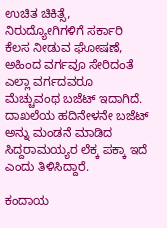ಉಚಿತ ಚಿಕಿತ್ಸೆ, ನಿರುದ್ಯೋಗಿಗಳಿಗೆ ಸರ್ಕಾರಿ ಕೆಲಸ ನೀಡುವ ಘೋಷಣೆ, ಅಹಿಂದ ವರ್ಗವೂ ಸೇರಿದಂತೆ ಎಲ್ಲಾ ವರ್ಗದವರೂ ಮೆಚ್ಚುವಂಥ ಬಜೆಟ್ ಇದಾಗಿದೆ. ದಾಖಲೆಯ ಹದಿನೇಳನೇ ಬಜೆಟ್ ಅನ್ನು ಮಂಡನೆ ಮಾಡಿದ ಸಿದ್ದರಾಮಯ್ಯರ ಲೆಕ್ಕ ಪಕ್ಕಾ ಇದೆ ಎಂದು ತಿಳಿಸಿದ್ದಾರೆ.

ಕಂದಾಯ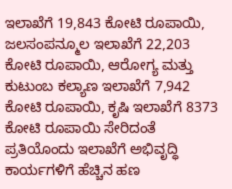ಇಲಾಖೆಗೆ 19,843 ಕೋಟಿ ರೂಪಾಯಿ, ಜಲಸಂಪನ್ಮೂಲ ಇಲಾಖೆಗೆ 22,203 ಕೋಟಿ ರೂಪಾಯಿ, ಆರೋಗ್ಯ ಮತ್ತು ಕುಟುಂಬ ಕಲ್ಯಾಣ ಇಲಾಖೆಗೆ 7,942 ಕೋಟಿ ರೂಪಾಯಿ, ಕೃಷಿ ಇಲಾಖೆಗೆ 8373 ಕೋಟಿ ರೂಪಾಯಿ ಸೇರಿದಂತೆ ಪ್ರತಿಯೊಂದು ಇಲಾಖೆಗೆ ಅಭಿವೃದ್ಧಿ ಕಾರ್ಯಗಳಿಗೆ ಹೆಚ್ಚಿನ ಹಣ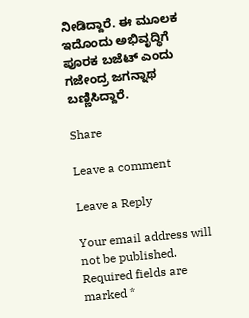ನೀಡಿದ್ದಾರೆ. ಈ ಮೂಲಕ ಇದೊಂದು ಅಭಿವೃದ್ಧಿಗೆ ಪೂರಕ ಬಜೆಟ್ ಎಂದು ಗಜೇಂದ್ರ ಜಗನ್ನಾಥ ಬಣ್ಣಿಸಿದ್ದಾರೆ.

Share

Leave a comment

Leave a Reply

Your email address will not be published. Required fields are marked *